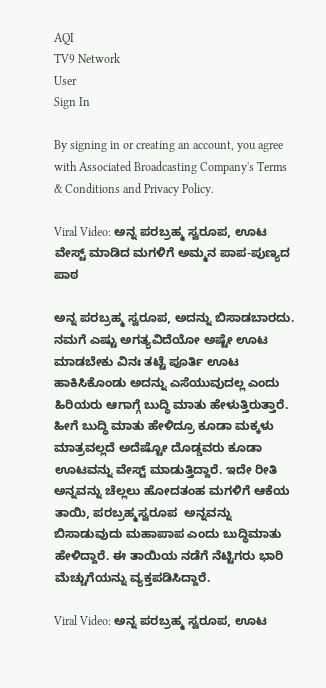AQI
TV9 Network
User
Sign In

By signing in or creating an account, you agree with Associated Broadcasting Company's Terms & Conditions and Privacy Policy.

Viral Video: ಅನ್ನ ಪರಬ್ರಹ್ಮ ಸ್ವರೂಪ, ಊಟ ವೇಸ್ಟ್ ಮಾಡಿದ ಮಗಳಿಗೆ ಅಮ್ಮನ ಪಾಪ-ಪುಣ್ಯದ ಪಾಠ

ಅನ್ನ ಪರಬ್ರಹ್ಮ ಸ್ವರೂಪ, ಅದನ್ನು ಬಿಸಾಡಬಾರದು. ನಮಗೆ ಎಷ್ಟು ಅಗತ್ಯವಿದೆಯೋ ಅಷ್ಟೇ ಊಟ ಮಾಡಬೇಕು ವಿನಃ ತಟ್ಟೆ ಪೂರ್ತಿ ಊಟ ಹಾಕಿಸಿಕೊಂಡು ಅದನ್ನು ಎಸೆಯುವುದಲ್ಲ ಎಂದು ಹಿರಿಯರು ಆಗಾಗ್ಗೆ ಬುದ್ಧಿ ಮಾತು ಹೇಳುತ್ತಿರುತ್ತಾರೆ. ಹೀಗೆ ಬುದ್ಧಿ ಮಾತು ಹೇಳಿದ್ರೂ ಕೂಡಾ ಮಕ್ಕಳು ಮಾತ್ರವಲ್ಲದೆ ಅದೆಷ್ಟೋ ದೊಡ್ಡವರು ಕೂಡಾ ಊಟವನ್ನು ವೇಸ್ಟ್ ಮಾಡುತ್ತಿದ್ದಾರೆ. ಇದೇ ರೀತಿ ಅನ್ನವನ್ನು ಚೆಲ್ಲಲು ಹೋದತಂಹ ಮಗಳಿಗೆ ಆಕೆಯ ತಾಯಿ, ಪರಬ್ರಹ್ಮಸ್ವರೂಪ  ಅನ್ನವನ್ನು ಬಿಸಾಡುವುದು ಮಹಾಪಾಪ ಎಂದು ಬುದ್ಧಿಮಾತು ಹೇಳಿದ್ದಾರೆ. ಈ ತಾಯಿಯ ನಡೆಗೆ ನೆಟ್ಟಿಗರು ಭಾರಿ ಮೆಚ್ಚುಗೆಯನ್ನು ವ್ಯಕ್ತಪಡಿಸಿದ್ದಾರೆ.

Viral Video: ಅನ್ನ ಪರಬ್ರಹ್ಮ ಸ್ವರೂಪ, ಊಟ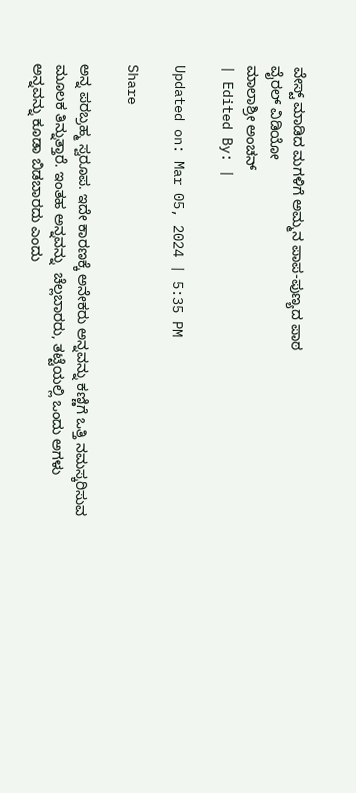ವೇಸ್ಟ್ ಮಾಡಿದ ಮಗಳಿಗೆ ಅಮ್ಮನ ಪಾಪ-ಪುಣ್ಯದ ಪಾಠ
ವೈರಲ್ ವಿಡಿಯೋ
ಮಾಲಾಶ್ರೀ ಅಂಚನ್
| Edited By: |

Updated on: Mar 05, 2024 | 5:35 PM

Share

ಅನ್ನ ಪರಬ್ರಹ್ಮ ಸ್ವರೂಪ. ಇದೇ ಕಾರಣಕ್ಕೆ ಅನೇಕರು ಅನ್ನವನ್ನು ಕಣ್ಣಿಗೆ ಒತ್ತಿ ನಮಸ್ಕರಿಸುವ  ಮೂಲಕ ತಿನ್ನುತ್ತಾರೆ. ಇಂತಹ ಅನ್ನವನ್ನು  ಚೆಲ್ಲಬಾರರು, ತಟ್ಟೆಯಲ್ಲಿ ಒಂದು ಅಗಳು ಅನ್ನವನ್ನು ಕೂಡಾ ಬಿಡಬಾರದು ಎಂದು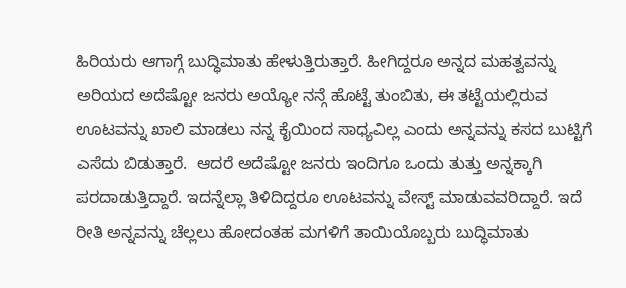ಹಿರಿಯರು ಆಗಾಗ್ಗೆ ಬುದ್ಧಿಮಾತು ಹೇಳುತ್ತಿರುತ್ತಾರೆ. ಹೀಗಿದ್ದರೂ ಅನ್ನದ ಮಹತ್ವವನ್ನು ಅರಿಯದ ಅದೆಷ್ಟೋ ಜನರು ಅಯ್ಯೋ ನನ್ಗೆ ಹೊಟ್ಟೆ ತುಂಬಿತು, ಈ ತಟ್ಟೆಯಲ್ಲಿರುವ ಊಟವನ್ನು ಖಾಲಿ ಮಾಡಲು ನನ್ನ ಕೈಯಿಂದ ಸಾಧ್ಯವಿಲ್ಲ ಎಂದು ಅನ್ನವನ್ನು ಕಸದ ಬುಟ್ಟಿಗೆ ಎಸೆದು ಬಿಡುತ್ತಾರೆ.  ಆದರೆ ಅದೆಷ್ಟೋ ಜನರು ಇಂದಿಗೂ ಒಂದು ತುತ್ತು ಅನ್ನಕ್ಕಾಗಿ ಪರದಾಡುತ್ತಿದ್ದಾರೆ. ಇದನ್ನೆಲ್ಲಾ ತಿಳಿದಿದ್ದರೂ ಊಟವನ್ನು ವೇಸ್ಟ್ ಮಾಡುವವರಿದ್ದಾರೆ. ಇದೆ ರೀತಿ ಅನ್ನವನ್ನು ಚೆಲ್ಲಲು ಹೋದಂತಹ ಮಗಳಿಗೆ ತಾಯಿಯೊಬ್ಬರು ಬುದ್ಧಿಮಾತು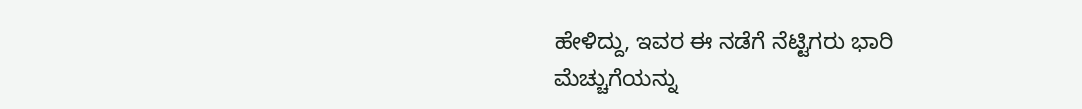ಹೇಳಿದ್ದು, ಇವರ ಈ ನಡೆಗೆ ನೆಟ್ಟಿಗರು ಭಾರಿ ಮೆಚ್ಚುಗೆಯನ್ನು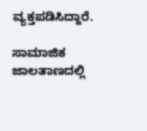ವ್ಯಕ್ತಪಡಿಸಿದ್ದಾರೆ.

ಸಾಮಾಜಿಕ ಜಾಲತಾಣದಲ್ಲಿ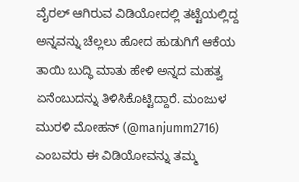ವೈರಲ್ ಆಗಿರುವ ವಿಡಿಯೋದಲ್ಲಿ ತಟ್ಟೆಯಲ್ಲಿದ್ದ ಅನ್ನವನ್ನು ಚೆಲ್ಲಲು ಹೋದ ಹುಡುಗಿಗೆ ಆಕೆಯ ತಾಯಿ ಬುದ್ಧಿ ಮಾತು ಹೇಳಿ ಅನ್ನದ ಮಹತ್ವ ಏನೆಂಬುದನ್ನು ತಿಳಿಸಿಕೊಟ್ಟಿದ್ದಾರೆ. ಮಂಜುಳ ಮುರಳಿ ಮೋಹನ್ (@manjumm2716) ಎಂಬವರು ಈ ವಿಡಿಯೋವನ್ನು ತಮ್ಮ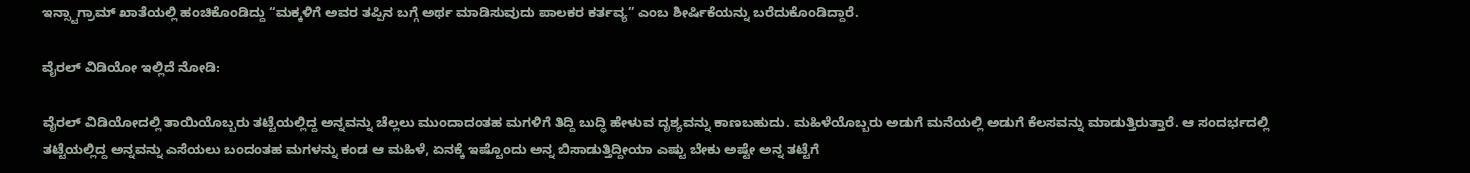ಇನ್ಸ್ಟಾಗ್ರಾಮ್ ಖಾತೆಯಲ್ಲಿ ಹಂಚಿಕೊಂಡಿದ್ದು “ಮಕ್ಕಳಿಗೆ ಅವರ ತಪ್ಪಿನ ಬಗ್ಗೆ ಅರ್ಥ ಮಾಡಿಸುವುದು ಪಾಲಕರ ಕರ್ತವ್ಯ” ಎಂಬ ಶೀರ್ಷಿಕೆಯನ್ನು ಬರೆದುಕೊಂಡಿದ್ದಾರೆ.

ವೈರಲ್ ವಿಡಿಯೋ ಇಲ್ಲಿದೆ ನೋಡಿ:

ವೈರಲ್ ವಿಡಿಯೋದಲ್ಲಿ ತಾಯಿಯೊಬ್ಬರು ತಟ್ಟೆಯಲ್ಲಿದ್ದ ಅನ್ನವನ್ನು ಚೆಲ್ಲಲು ಮುಂದಾದಂತಹ ಮಗಳಿಗೆ ತಿದ್ದಿ ಬುದ್ಧಿ ಹೇಳುವ ದೃಶ್ಯವನ್ನು ಕಾಣಬಹುದು. ಮಹಿಳೆಯೊಬ್ಬರು ಅಡುಗೆ ಮನೆಯಲ್ಲಿ ಅಡುಗೆ ಕೆಲಸವನ್ನು ಮಾಡುತ್ತಿರುತ್ತಾರೆ. ಆ ಸಂದರ್ಭದಲ್ಲಿ ತಟ್ಟೆಯಲ್ಲಿದ್ದ ಅನ್ನವನ್ನು ಎಸೆಯಲು ಬಂದಂತಹ ಮಗಳನ್ನು ಕಂಡ ಆ ಮಹಿಳೆ, ಏನಕ್ಕೆ ಇಷ್ಟೊಂದು ಅನ್ನ ಬಿಸಾಡುತ್ತಿದ್ದೀಯಾ ಎಷ್ಟು ಬೇಕು ಅಷ್ಟೇ ಅನ್ನ ತಟ್ಟೆಗೆ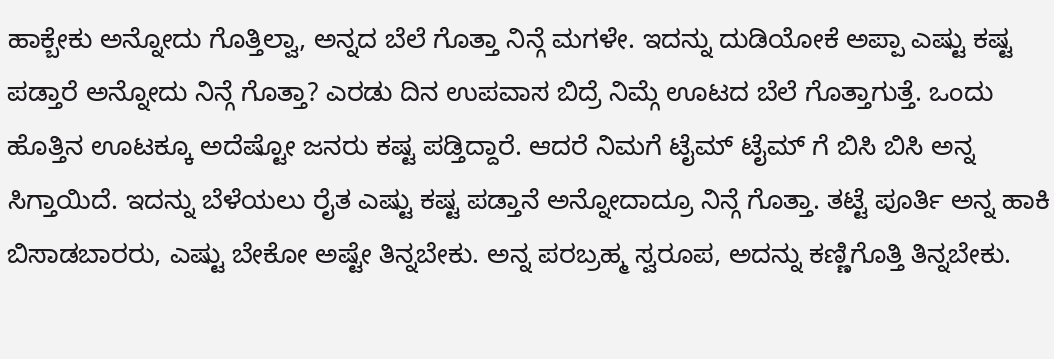ಹಾಕ್ಬೇಕು ಅನ್ನೋದು ಗೊತ್ತಿಲ್ವಾ, ಅನ್ನದ ಬೆಲೆ ಗೊತ್ತಾ ನಿನ್ಗೆ ಮಗಳೇ. ಇದನ್ನು ದುಡಿಯೋಕೆ ಅಪ್ಪಾ ಎಷ್ಟು ಕಷ್ಟ ಪಡ್ತಾರೆ ಅನ್ನೋದು ನಿನ್ಗೆ ಗೊತ್ತಾ? ಎರಡು ದಿನ ಉಪವಾಸ ಬಿದ್ರೆ ನಿಮ್ಗೆ ಊಟದ ಬೆಲೆ ಗೊತ್ತಾಗುತ್ತೆ. ಒಂದು ಹೊತ್ತಿನ ಊಟಕ್ಕೂ ಅದೆಷ್ಟೋ ಜನರು ಕಷ್ಟ ಪಡ್ತಿದ್ದಾರೆ. ಆದರೆ ನಿಮಗೆ ಟೈಮ್ ಟೈಮ್ ಗೆ ಬಿಸಿ ಬಿಸಿ ಅನ್ನ ಸಿಗ್ತಾಯಿದೆ. ಇದನ್ನು ಬೆಳೆಯಲು ರೈತ ಎಷ್ಟು ಕಷ್ಟ ಪಡ್ತಾನೆ ಅನ್ನೋದಾದ್ರೂ ನಿನ್ಗೆ ಗೊತ್ತಾ. ತಟ್ಟೆ ಪೂರ್ತಿ ಅನ್ನ ಹಾಕಿ ಬಿಸಾಡಬಾರರು, ಎಷ್ಟು ಬೇಕೋ ಅಷ್ಟೇ ತಿನ್ನಬೇಕು. ಅನ್ನ ಪರಬ್ರಹ್ಮ ಸ್ವರೂಪ, ಅದನ್ನು ಕಣ್ಣಿಗೊತ್ತಿ ತಿನ್ನಬೇಕು.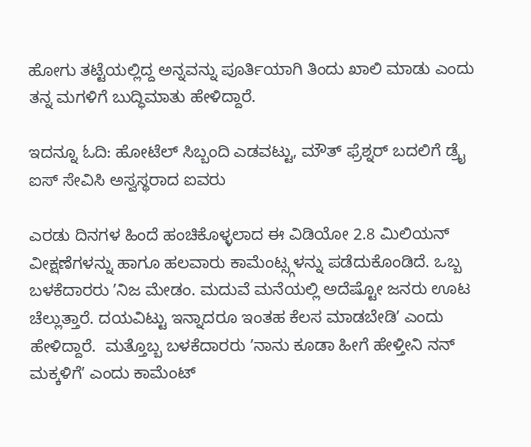ಹೋಗು ತಟ್ಟೆಯಲ್ಲಿದ್ದ ಅನ್ನವನ್ನು ಪೂರ್ತಿಯಾಗಿ ತಿಂದು ಖಾಲಿ ಮಾಡು ಎಂದು ತನ್ನ ಮಗಳಿಗೆ ಬುದ್ಧಿಮಾತು ಹೇಳಿದ್ದಾರೆ.

ಇದನ್ನೂ ಓದಿ: ಹೋಟೆಲ್ ಸಿಬ್ಬಂದಿ ಎಡವಟ್ಟು, ಮೌತ್ ಫ್ರೆಶ್ನರ್ ಬದಲಿಗೆ ಡ್ರೈ ಐಸ್ ಸೇವಿಸಿ ಅಸ್ವಸ್ಥರಾದ ಐವರು

ಎರಡು ದಿನಗಳ ಹಿಂದೆ ಹಂಚಿಕೊಳ್ಳಲಾದ ಈ ವಿಡಿಯೋ 2.8 ಮಿಲಿಯನ್ ವೀಕ್ಷಣೆಗಳನ್ನು ಹಾಗೂ ಹಲವಾರು ಕಾಮೆಂಟ್ಸ್ಗಳನ್ನು ಪಡೆದುಕೊಂಡಿದೆ. ಒಬ್ಬ ಬಳಕೆದಾರರು ʼನಿಜ ಮೇಡಂ. ಮದುವೆ ಮನೆಯಲ್ಲಿ ಅದೆಷ್ಟೋ ಜನರು ಊಟ ಚೆಲ್ಲುತ್ತಾರೆ. ದಯವಿಟ್ಟು ಇನ್ನಾದರೂ ಇಂತಹ ಕೆಲಸ ಮಾಡಬೇಡಿʼ ಎಂದು ಹೇಳಿದ್ದಾರೆ.  ಮತ್ತೊಬ್ಬ ಬಳಕೆದಾರರು ʼನಾನು ಕೂಡಾ ಹೀಗೆ ಹೇಳ್ತೀನಿ ನನ್ ಮಕ್ಕಳಿಗೆʼ ಎಂದು ಕಾಮೆಂಟ್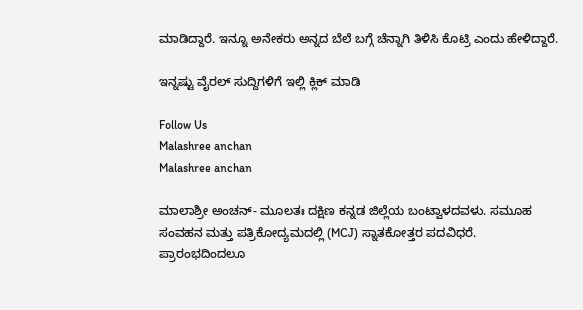ಮಾಡಿದ್ದಾರೆ. ಇನ್ನೂ ಅನೇಕರು ಅನ್ನದ ಬೆಲೆ ಬಗ್ಗೆ ಚೆನ್ನಾಗಿ ತಿಳಿಸಿ ಕೊಟ್ರಿ ಎಂದು ಹೇಳಿದ್ದಾರೆ.

ಇನ್ನಷ್ಟು ವೈರಲ್ ಸುದ್ದಿಗಳಿಗೆ ಇಲ್ಲಿ ಕ್ಲಿಕ್ ಮಾಡಿ

Follow Us
Malashree anchan
Malashree anchan

ಮಾಲಾಶ್ರೀ ಅಂಚನ್- ಮೂಲತಃ ದಕ್ಷಿಣ ಕನ್ನಡ ಜಿಲ್ಲೆಯ ಬಂಟ್ವಾಳದವಳು. ಸಮೂಹ ಸಂವಹನ ಮತ್ತು ಪತ್ರಿಕೋದ್ಯಮದಲ್ಲಿ (MCJ) ಸ್ನಾತಕೋತ್ತರ ಪದವಿಧರೆ. ಪ್ರಾರಂಭದಿಂದಲೂ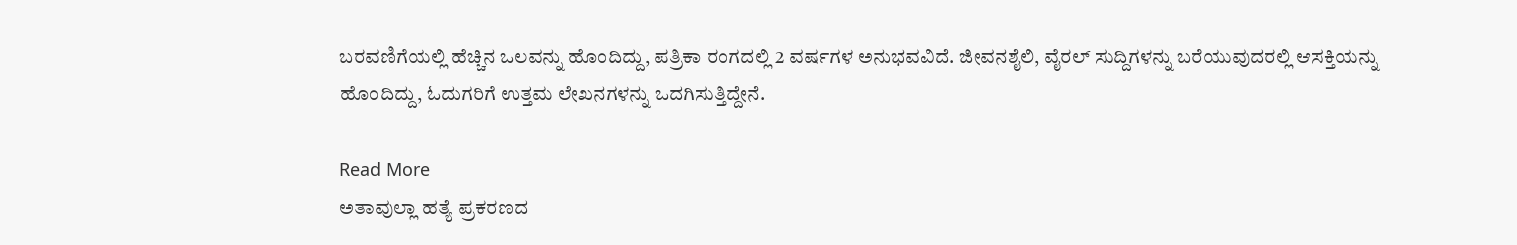ಬರವಣಿಗೆಯಲ್ಲಿ ಹೆಚ್ಚಿನ ಒಲವನ್ನು ಹೊಂದಿದ್ದು, ಪತ್ರಿಕಾ ರಂಗದಲ್ಲಿ 2 ವರ್ಷಗಳ ಅನುಭವವಿದೆ. ಜೀವನಶೈಲಿ, ವೈರಲ್ ಸುದ್ದಿಗಳನ್ನು ಬರೆಯುವುದರಲ್ಲಿ ಆಸಕ್ತಿಯನ್ನು ಹೊಂದಿದ್ದು, ಓದುಗರಿಗೆ ಉತ್ತಮ ಲೇಖನಗಳನ್ನು ಒದಗಿಸುತ್ತಿದ್ದೇನೆ.

Read More
ಅತಾವುಲ್ಲಾ ಹತ್ಯೆ ಪ್ರಕರಣದ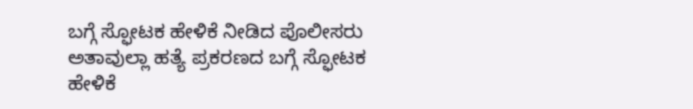ಬಗ್ಗೆ ಸ್ಫೋಟಕ ಹೇಳಿಕೆ ನೀಡಿದ ಪೊಲೀಸರು
ಅತಾವುಲ್ಲಾ ಹತ್ಯೆ ಪ್ರಕರಣದ ಬಗ್ಗೆ ಸ್ಫೋಟಕ ಹೇಳಿಕೆ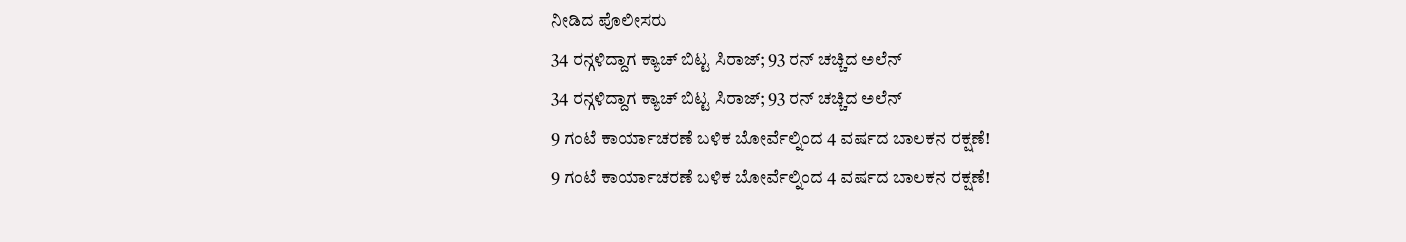ನೀಡಿದ ಪೊಲೀಸರು
34 ರನ್ಗಳಿದ್ದಾಗ ಕ್ಯಾಚ್ ಬಿಟ್ಟ ಸಿರಾಜ್; 93 ರನ್ ಚಚ್ಚಿದ ಅಲೆನ್
34 ರನ್ಗಳಿದ್ದಾಗ ಕ್ಯಾಚ್ ಬಿಟ್ಟ ಸಿರಾಜ್; 93 ರನ್ ಚಚ್ಚಿದ ಅಲೆನ್
9 ಗಂಟೆ ಕಾರ್ಯಾಚರಣೆ ಬಳಿಕ ಬೋರ್ವೆಲ್ನಿಂದ 4 ವರ್ಷದ ಬಾಲಕನ ರಕ್ಷಣೆ!
9 ಗಂಟೆ ಕಾರ್ಯಾಚರಣೆ ಬಳಿಕ ಬೋರ್ವೆಲ್ನಿಂದ 4 ವರ್ಷದ ಬಾಲಕನ ರಕ್ಷಣೆ!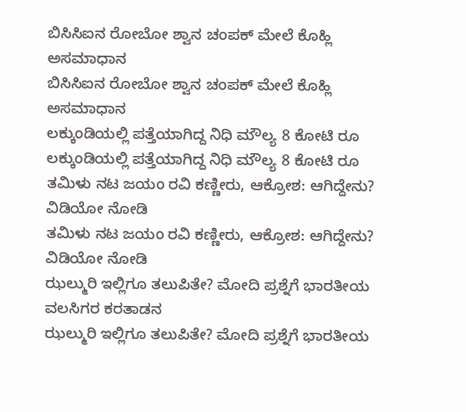ಬಿಸಿಸಿಐನ ರೋಬೋ ಶ್ವಾನ ಚಂಪಕ್ ಮೇಲೆ ಕೊಹ್ಲಿ ಅಸಮಾಧಾನ
ಬಿಸಿಸಿಐನ ರೋಬೋ ಶ್ವಾನ ಚಂಪಕ್ ಮೇಲೆ ಕೊಹ್ಲಿ ಅಸಮಾಧಾನ
ಲಕ್ಕುಂಡಿಯಲ್ಲಿ ಪತ್ತೆಯಾಗಿದ್ದ ನಿಧಿ ಮೌಲ್ಯ 8 ಕೋಟಿ ರೂ
ಲಕ್ಕುಂಡಿಯಲ್ಲಿ ಪತ್ತೆಯಾಗಿದ್ದ ನಿಧಿ ಮೌಲ್ಯ 8 ಕೋಟಿ ರೂ
ತಮಿಳು ನಟ ಜಯಂ ರವಿ ಕಣ್ಣೀರು, ಆಕ್ರೋಶ: ಆಗಿದ್ದೇನು? ವಿಡಿಯೋ ನೋಡಿ
ತಮಿಳು ನಟ ಜಯಂ ರವಿ ಕಣ್ಣೀರು, ಆಕ್ರೋಶ: ಆಗಿದ್ದೇನು? ವಿಡಿಯೋ ನೋಡಿ
ಝಲ್ಮುರಿ ಇಲ್ಲಿಗೂ ತಲುಪಿತೇ? ಮೋದಿ ಪ್ರಶ್ನೆಗೆ ಭಾರತೀಯ ವಲಸಿಗರ ಕರತಾಡನ
ಝಲ್ಮುರಿ ಇಲ್ಲಿಗೂ ತಲುಪಿತೇ? ಮೋದಿ ಪ್ರಶ್ನೆಗೆ ಭಾರತೀಯ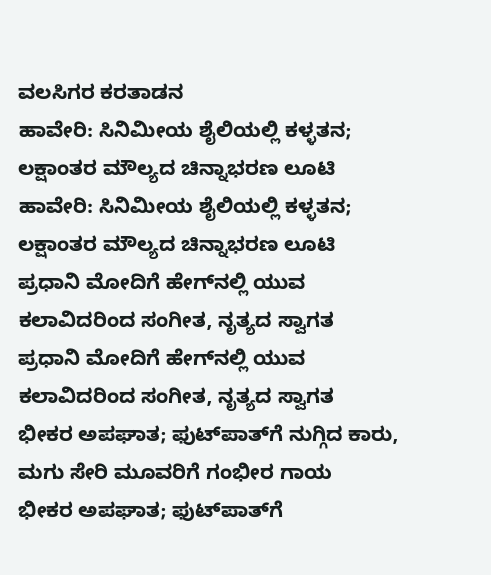ವಲಸಿಗರ ಕರತಾಡನ
ಹಾವೇರಿ: ಸಿನಿಮೀಯ ಶೈಲಿಯಲ್ಲಿ ಕಳ್ಳತನ; ಲಕ್ಷಾಂತರ ಮೌಲ್ಯದ ಚಿನ್ನಾಭರಣ ಲೂಟಿ
ಹಾವೇರಿ: ಸಿನಿಮೀಯ ಶೈಲಿಯಲ್ಲಿ ಕಳ್ಳತನ; ಲಕ್ಷಾಂತರ ಮೌಲ್ಯದ ಚಿನ್ನಾಭರಣ ಲೂಟಿ
ಪ್ರಧಾನಿ ಮೋದಿಗೆ ಹೇಗ್‌ನಲ್ಲಿ ಯುವ ಕಲಾವಿದರಿಂದ ಸಂಗೀತ, ನೃತ್ಯದ ಸ್ವಾಗತ
ಪ್ರಧಾನಿ ಮೋದಿಗೆ ಹೇಗ್‌ನಲ್ಲಿ ಯುವ ಕಲಾವಿದರಿಂದ ಸಂಗೀತ, ನೃತ್ಯದ ಸ್ವಾಗತ
ಭೀಕರ ಅಪಘಾತ; ಫುಟ್‌ಪಾತ್‌ಗೆ ನುಗ್ಗಿದ ಕಾರು, ಮಗು ಸೇರಿ ಮೂವರಿಗೆ ಗಂಭೀರ ಗಾಯ
ಭೀಕರ ಅಪಘಾತ; ಫುಟ್‌ಪಾತ್‌ಗೆ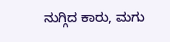ನುಗ್ಗಿದ ಕಾರು, ಮಗು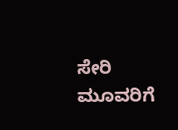ಸೇರಿ ಮೂವರಿಗೆ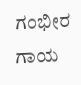ಗಂಭೀರ ಗಾಯ